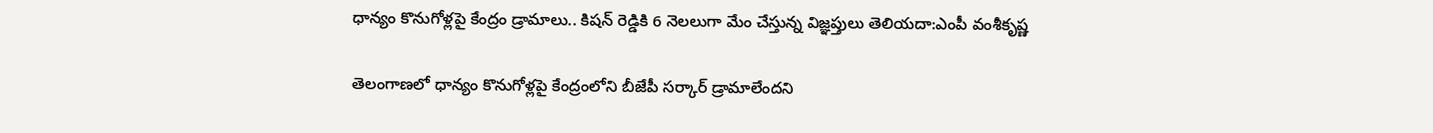ధాన్యం కొనుగోళ్లపై కేంద్రం డ్రామాలు.. కిషన్‌ రెడ్డికి 6 నెలలుగా మేం చేస్తున్న విజ్ఞప్తులు తెలియదా:ఎంపీ వంశీకృష్ణ

తెలంగాణలో ధాన్యం కొనుగోళ్లపై కేంద్రంలోని బీజేపీ సర్కార్ డ్రామాలేందని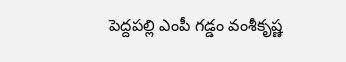పెద్దపల్లి ఎంపీ గడ్డం వంశీకృష్ణ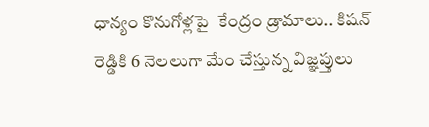ధాన్యం కొనుగోళ్లపై  కేంద్రం డ్రామాలు.. కిషన్‌ రెడ్డికి 6 నెలలుగా మేం చేస్తున్న విజ్ఞప్తులు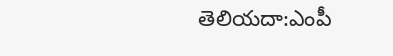తెలియదా:ఎంపీ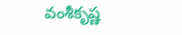వంశీకృష్ణ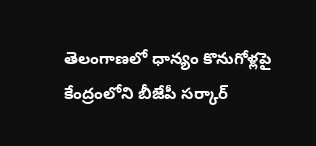తెలంగాణలో ధాన్యం కొనుగోళ్లపై కేంద్రంలోని బీజేపీ సర్కార్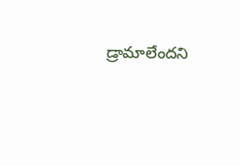డ్రామాలేందని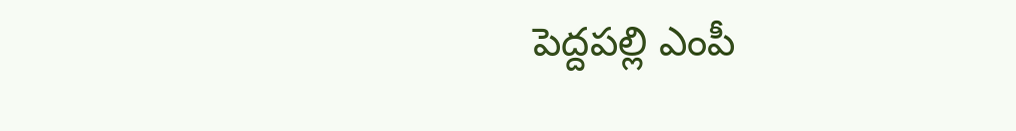పెద్దపల్లి ఎంపీ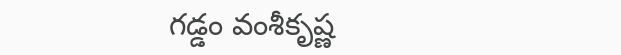గడ్డం వంశీకృష్ణ